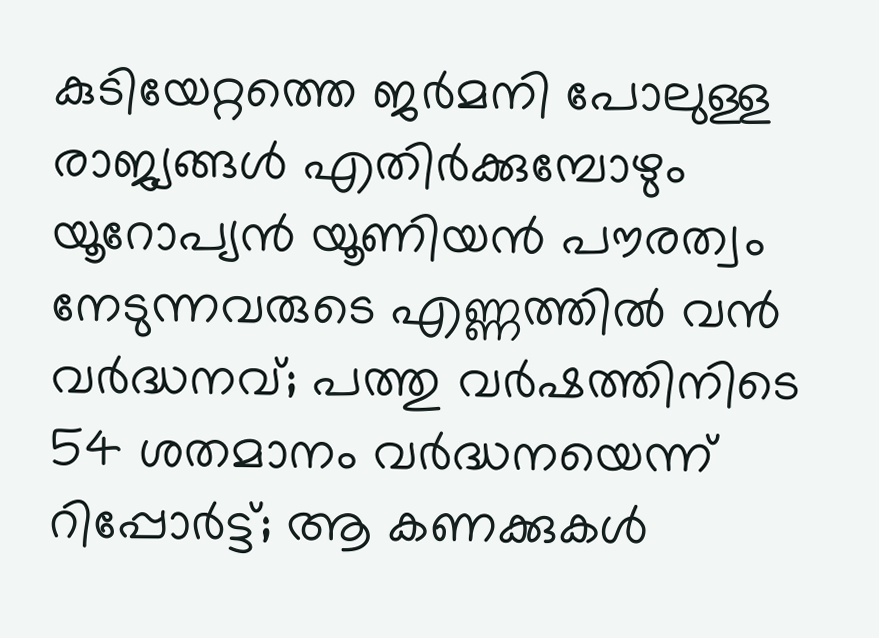കുടിയേറ്റത്തെ ജര്‍മനി പോലുള്ള രാജ്യങ്ങള്‍ എതിര്‍ക്കുമ്പോഴും യൂറോപ്യന്‍ യൂണിയന്‍ പൗരത്വം നേടുന്നവരുടെ എണ്ണത്തില്‍ വന്‍ വര്‍ദ്ധനവ്; പത്തു വര്‍ഷത്തിനിടെ 54 ശതമാനം വര്‍ദ്ധനയെന്ന് റിപ്പോര്‍ട്ട്; ആ കണക്കുകള്‍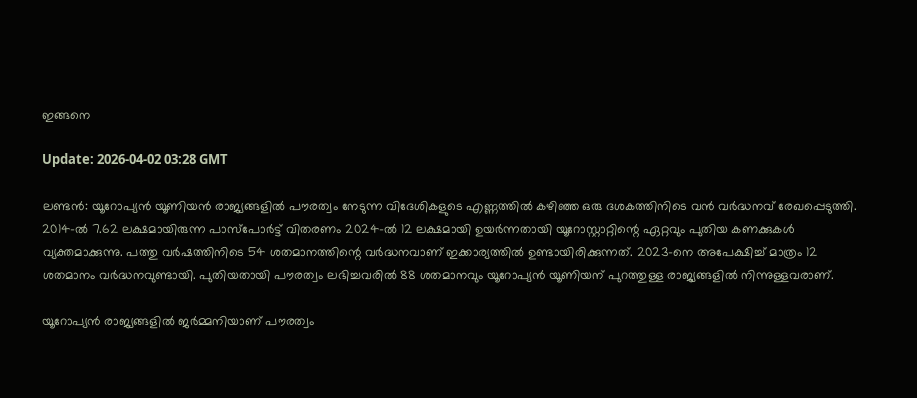ഇങ്ങനെ

Update: 2026-04-02 03:28 GMT

ലണ്ടന്‍: യൂറോപ്യന്‍ യൂണിയന്‍ രാജ്യങ്ങളില്‍ പൗരത്വം നേടുന്ന വിദേശികളുടെ എണ്ണത്തില്‍ കഴിഞ്ഞ ഒരു ദശകത്തിനിടെ വന്‍ വര്‍ദ്ധനവ് രേഖപ്പെടുത്തി. 2014-ല്‍ 7.62 ലക്ഷമായിരുന്ന പാസ്പോര്‍ട്ട് വിതരണം 2024-ല്‍ 12 ലക്ഷമായി ഉയര്‍ന്നതായി യൂറോസ്റ്റാറ്റിന്റെ ഏറ്റവും പുതിയ കണക്കുകള്‍ വ്യക്തമാക്കുന്നു. പത്തു വര്‍ഷത്തിനിടെ 54 ശതമാനത്തിന്റെ വര്‍ദ്ധനവാണ് ഇക്കാര്യത്തില്‍ ഉണ്ടായിരിക്കുന്നത്. 2023-നെ അപേക്ഷിച്ച് മാത്രം 12 ശതമാനം വര്‍ദ്ധനവുണ്ടായി. പുതിയതായി പൗരത്വം ലഭിച്ചവരില്‍ 88 ശതമാനവും യൂറോപ്യന്‍ യൂണിയന് പുറത്തുള്ള രാജ്യങ്ങളില്‍ നിന്നുള്ളവരാണ്.

യൂറോപ്യന്‍ രാജ്യങ്ങളില്‍ ജര്‍മ്മനിയാണ് പൗരത്വം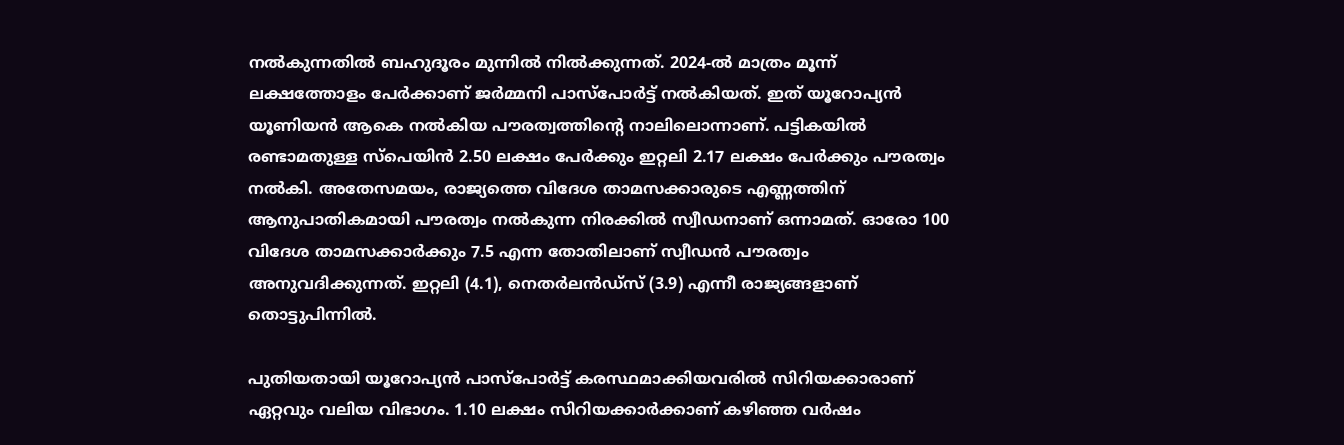നല്‍കുന്നതില്‍ ബഹുദൂരം മുന്നില്‍ നില്‍ക്കുന്നത്. 2024-ല്‍ മാത്രം മൂന്ന് ലക്ഷത്തോളം പേര്‍ക്കാണ് ജര്‍മ്മനി പാസ്പോര്‍ട്ട് നല്‍കിയത്. ഇത് യൂറോപ്യന്‍ യൂണിയന്‍ ആകെ നല്‍കിയ പൗരത്വത്തിന്റെ നാലിലൊന്നാണ്. പട്ടികയില്‍ രണ്ടാമതുള്ള സ്‌പെയിന്‍ 2.50 ലക്ഷം പേര്‍ക്കും ഇറ്റലി 2.17 ലക്ഷം പേര്‍ക്കും പൗരത്വം നല്‍കി. അതേസമയം, രാജ്യത്തെ വിദേശ താമസക്കാരുടെ എണ്ണത്തിന് ആനുപാതികമായി പൗരത്വം നല്‍കുന്ന നിരക്കില്‍ സ്വീഡനാണ് ഒന്നാമത്. ഓരോ 100 വിദേശ താമസക്കാര്‍ക്കും 7.5 എന്ന തോതിലാണ് സ്വീഡന്‍ പൗരത്വം അനുവദിക്കുന്നത്. ഇറ്റലി (4.1), നെതര്‍ലന്‍ഡ്സ് (3.9) എന്നീ രാജ്യങ്ങളാണ് തൊട്ടുപിന്നില്‍.

പുതിയതായി യൂറോപ്യന്‍ പാസ്പോര്‍ട്ട് കരസ്ഥമാക്കിയവരില്‍ സിറിയക്കാരാണ് ഏറ്റവും വലിയ വിഭാഗം. 1.10 ലക്ഷം സിറിയക്കാര്‍ക്കാണ് കഴിഞ്ഞ വര്‍ഷം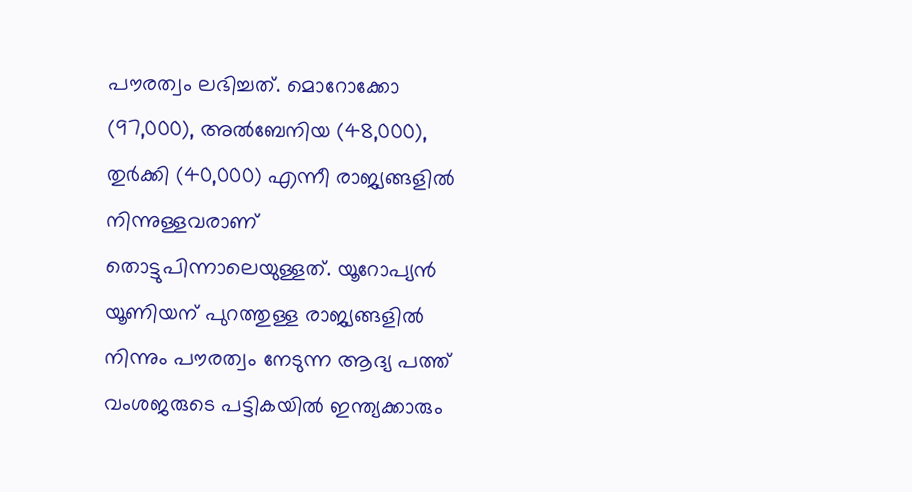പൗരത്വം ലഭിച്ചത്. മൊറോക്കോ (97,000), അല്‍ബേനിയ (48,000), തുര്‍ക്കി (40,000) എന്നീ രാജ്യങ്ങളില്‍ നിന്നുള്ളവരാണ് തൊട്ടുപിന്നാലെയുള്ളത്. യൂറോപ്യന്‍ യൂണിയന് പുറത്തുള്ള രാജ്യങ്ങളില്‍ നിന്നും പൗരത്വം നേടുന്ന ആദ്യ പത്ത് വംശജരുടെ പട്ടികയില്‍ ഇന്ത്യക്കാരും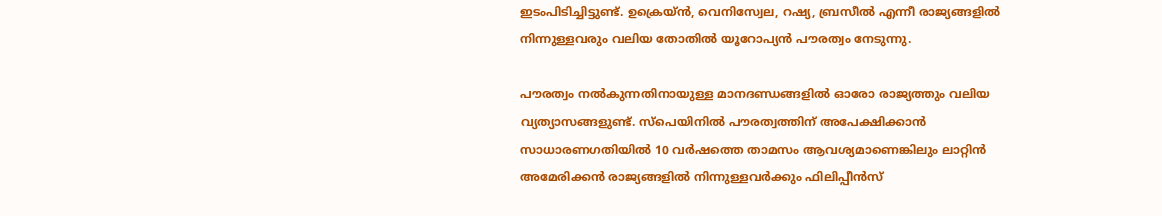ഇടംപിടിച്ചിട്ടുണ്ട്. ഉക്രെയ്ന്‍, വെനിസ്വേല, റഷ്യ, ബ്രസീല്‍ എന്നീ രാജ്യങ്ങളില്‍ നിന്നുള്ളവരും വലിയ തോതില്‍ യൂറോപ്യന്‍ പൗരത്വം നേടുന്നു.

പൗരത്വം നല്‍കുന്നതിനായുള്ള മാനദണ്ഡങ്ങളില്‍ ഓരോ രാജ്യത്തും വലിയ വ്യത്യാസങ്ങളുണ്ട്. സ്‌പെയിനില്‍ പൗരത്വത്തിന് അപേക്ഷിക്കാന്‍ സാധാരണഗതിയില്‍ 10 വര്‍ഷത്തെ താമസം ആവശ്യമാണെങ്കിലും ലാറ്റിന്‍ അമേരിക്കന്‍ രാജ്യങ്ങളില്‍ നിന്നുള്ളവര്‍ക്കും ഫിലിപ്പീന്‍സ്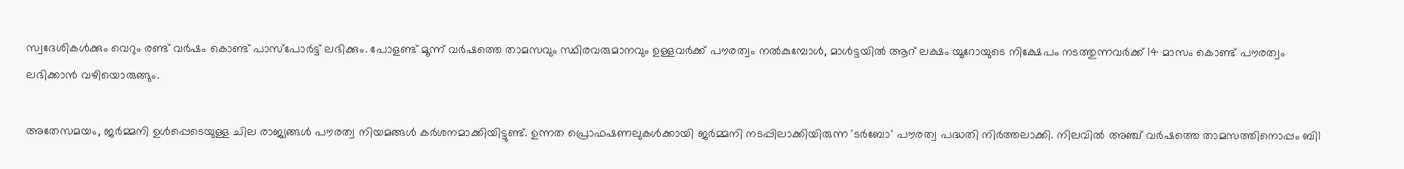സ്വദേശികള്‍ക്കും വെറും രണ്ട് വര്‍ഷം കൊണ്ട് പാസ്പോര്‍ട്ട് ലഭിക്കും. പോളണ്ട് മൂന്ന് വര്‍ഷത്തെ താമസവും സ്ഥിരവരുമാനവും ഉള്ളവര്‍ക്ക് പൗരത്വം നല്‍കുമ്പോള്‍, മാള്‍ട്ടയില്‍ ആറ് ലക്ഷം യൂറോയുടെ നിക്ഷേപം നടത്തുന്നവര്‍ക്ക് 14 മാസം കൊണ്ട് പൗരത്വം ലഭിക്കാന്‍ വഴിയൊരുങ്ങും.

അതേസമയം, ജര്‍മ്മനി ഉള്‍പ്പെടെയുള്ള ചില രാജ്യങ്ങള്‍ പൗരത്വ നിയമങ്ങള്‍ കര്‍ശനമാക്കിയിട്ടുണ്ട്. ഉന്നത പ്രൊഫഷണലുകള്‍ക്കായി ജര്‍മ്മനി നടപ്പിലാക്കിയിരുന്ന 'ടര്‍ബോ' പൗരത്വ പദ്ധതി നിര്‍ത്തലാക്കി. നിലവില്‍ അഞ്ച് വര്‍ഷത്തെ താമസത്തിനൊപ്പം ബി1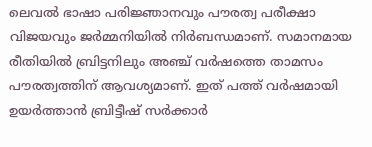ലെവല്‍ ഭാഷാ പരിജ്ഞാനവും പൗരത്വ പരീക്ഷാ വിജയവും ജര്‍മ്മനിയില്‍ നിര്‍ബന്ധമാണ്. സമാനമായ രീതിയില്‍ ബ്രിട്ടനിലും അഞ്ച് വര്‍ഷത്തെ താമസം പൗരത്വത്തിന് ആവശ്യമാണ്. ഇത് പത്ത് വര്‍ഷമായി ഉയര്‍ത്താന്‍ ബ്രിട്ടീഷ് സര്‍ക്കാര്‍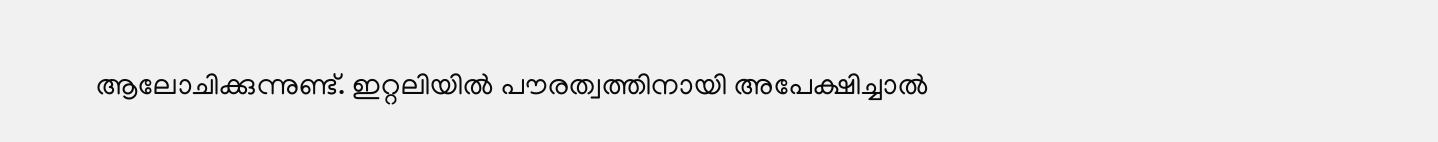ആലോചിക്കുന്നുണ്ട്. ഇറ്റലിയില്‍ പൗരത്വത്തിനായി അപേക്ഷിച്ചാല്‍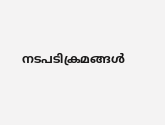നടപടിക്രമങ്ങള്‍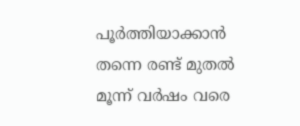പൂര്‍ത്തിയാക്കാന്‍ തന്നെ രണ്ട് മുതല്‍ മൂന്ന് വര്‍ഷം വരെ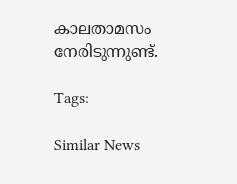കാലതാമസം നേരിടുന്നുണ്ട്.

Tags:

Similar News